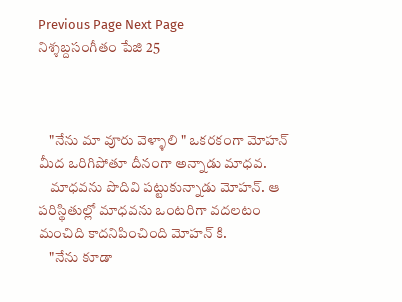Previous Page Next Page
నిశ్శబ్దసంగీతం పేజి 25



    "నేను మా వూరు వెళ్ళాలి " ఒకరకంగా మోహన్ మీద ఒరిగిపోతూ దీనంగా అన్నాడు మాధవ.
    మాధవను పొదివి పట్టుకున్నాడు మోహన్. ఆ పరిస్థితుల్లో మాధవను ఒంటరిగా వదలటం మంచిది కాదనిపించింది మోహన్ కి.
    "నేను కూడా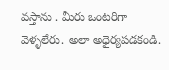వస్తాను . మీరు ఒంటరిగా వెళ్ళలేరు. అలా అధైర్యపడకండి.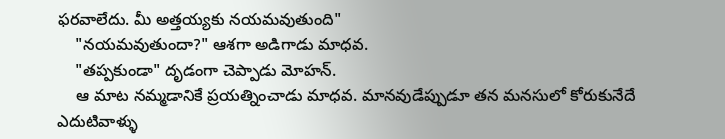ఫరవాలేదు. మీ అత్తయ్యకు నయమవుతుంది"
    "నయమవుతుందా?" ఆశగా అడిగాడు మాధవ.
    "తప్పకుండా" దృడంగా చెప్పాడు మోహన్.
    ఆ మాట నమ్మడానికే ప్రయత్నించాడు మాధవ. మానవుడేప్పుడూ తన మనసులో కోరుకునేదే ఎదుటివాళ్ళు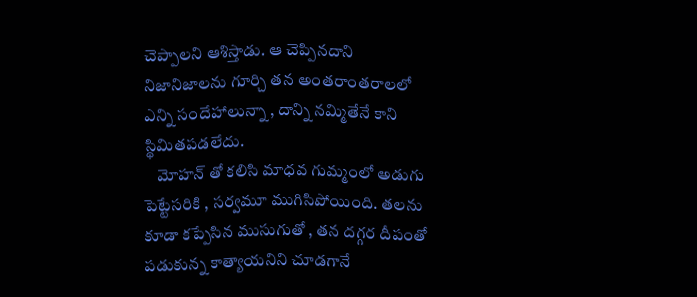చెప్పాలని ఆశిస్తాడు. ఆ చెప్పినదాని నిజానిజాలను గూర్చి తన అంతరాంతరాలలో ఎన్ని సందేహాలున్నా , దాన్ని నమ్మితేనే కాని స్థిమితపడలేదు.
    మోహన్ తో కలిసి మాధవ గుమ్మంలో అడుగు పెట్టేసరికి , సర్వమూ ముగిసిపోయింది. తలను కూడా కప్పేసిన ముసుగుతో , తన దగ్గర దీపంతో పడుకున్న కాత్యాయనిని చూడగానే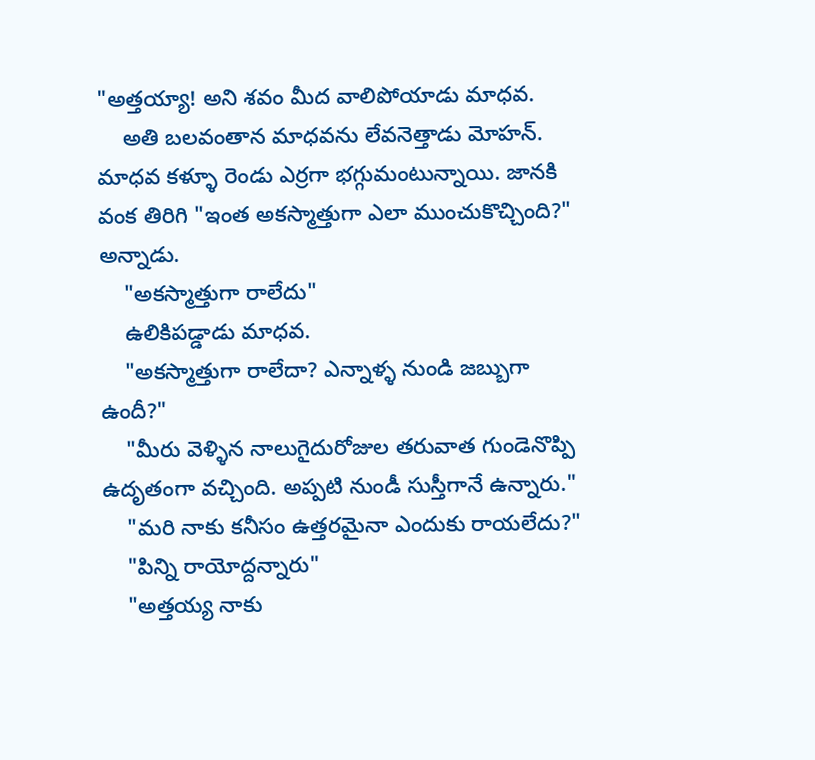"అత్తయ్యా! అని శవం మీద వాలిపోయాడు మాధవ.
    అతి బలవంతాన మాధవను లేవనెత్తాడు మోహన్. మాధవ కళ్ళూ రెండు ఎర్రగా భగ్గుమంటున్నాయి. జానకి వంక తిరిగి "ఇంత అకస్మాత్తుగా ఎలా ముంచుకొచ్చింది?" అన్నాడు.
    "అకస్మాత్తుగా రాలేదు"
    ఉలికిపడ్డాడు మాధవ.
    "అకస్మాత్తుగా రాలేదా? ఎన్నాళ్ళ నుండి జబ్బుగా ఉందీ?"
    "మీరు వెళ్ళిన నాలుగైదురోజుల తరువాత గుండెనొప్పి ఉదృతంగా వచ్చింది. అప్పటి నుండీ సుస్తీగానే ఉన్నారు."
    "మరి నాకు కనీసం ఉత్తరమైనా ఎందుకు రాయలేదు?"
    "పిన్ని రాయోద్దన్నారు"
    "అత్తయ్య నాకు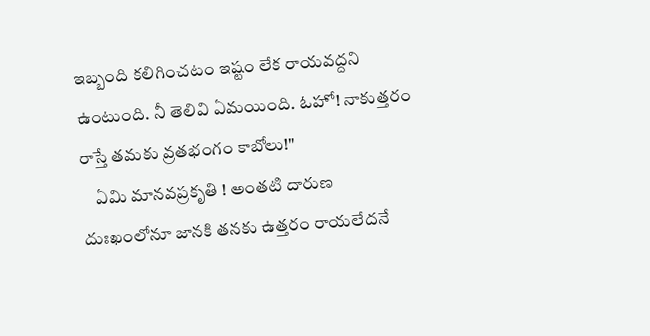ఇబ్బంది కలిగించటం ఇష్టం లేక రాయవద్దని ఉంటుంది. నీ తెలివి ఏమయింది. ఓహో! నాకుత్తరం రాస్తే తమకు వ్రతభంగం కాబోలు!"
    ఏమి మానవప్రకృతి ! అంతటి దారుణ దుఃఖంలోనూ జానకి తనకు ఉత్తరం రాయలేదనే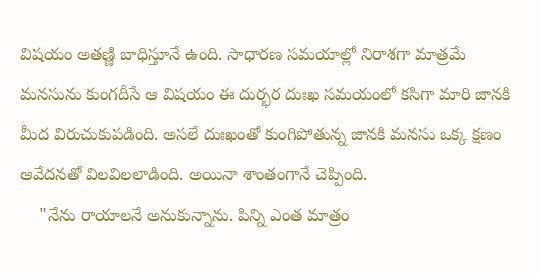విషయం అతణ్ణి బాధిస్తూనే ఉంది. సాధారణ సమయాల్లో నిరాశగా మాత్రమే మనసును కుంగదీసే ఆ విషయం ఈ దుర్భర దుఃఖ సమయంలో కసిగా మారి జానకి మీద విరుచుకుపడింది. అసలే దుఃఖంతో కుంగిపోతున్న జానకి మనసు ఒక్క క్షణం ఆవేదనతో విలవిలలాడింది. అయినా శాంతంగానే చెప్పింది.
    "నేను రాయాలనే అనుకున్నాను. పిన్ని ఎంత మాత్రం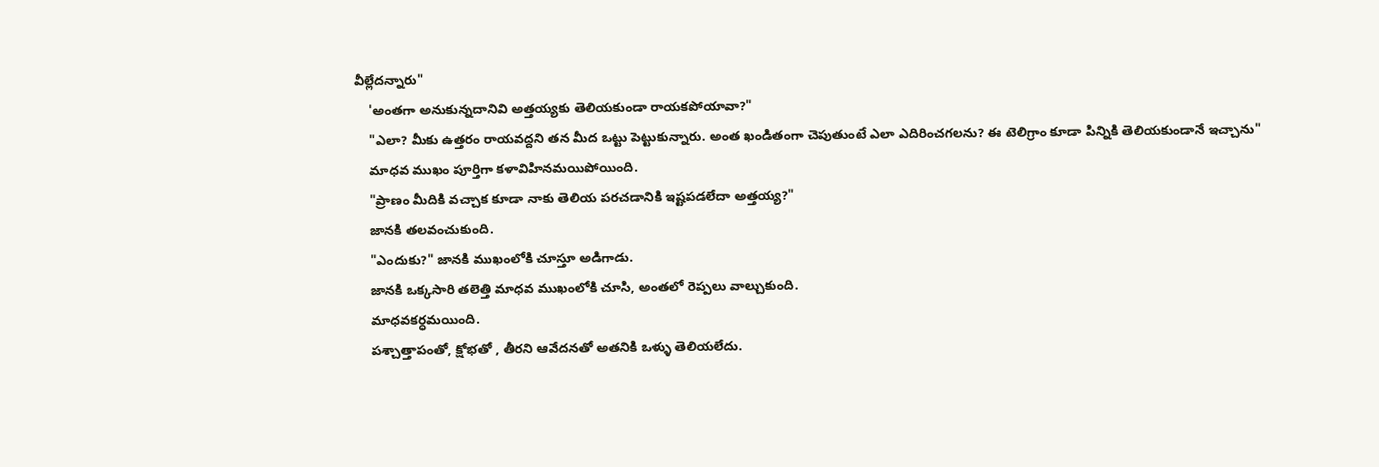వీల్లేదన్నారు"
    'అంతగా అనుకున్నదానివి అత్తయ్యకు తెలియకుండా రాయకపోయావా?"
    "ఎలా? మీకు ఉత్తరం రాయవద్దని తన మీద ఒట్టు పెట్టుకున్నారు. అంత ఖండితంగా చెపుతుంటే ఎలా ఎదిరించగలను? ఈ టెలిగ్రాం కూడా పిన్నికి తెలియకుండానే ఇచ్చాను"
    మాధవ ముఖం పూర్తిగా కళావిహినమయిపోయింది.
    "ప్రాణం మీదికి వచ్చాక కూడా నాకు తెలియ పరచడానికి ఇష్టపడలేదా అత్తయ్య?"
    జానకి తలవంచుకుంది.
    "ఎందుకు?" జానకి ముఖంలోకి చూస్తూ అడిగాడు.
    జానకి ఒక్కసారి తలెత్తి మాధవ ముఖంలోకి చూసి, అంతలో రెప్పలు వాల్చుకుంది.
    మాధవకర్ధమయింది.
    పశ్చాత్తాపంతో, క్షోభతో , తీరని ఆవేదనతో అతనికి ఒళ్ళు తెలియలేదు.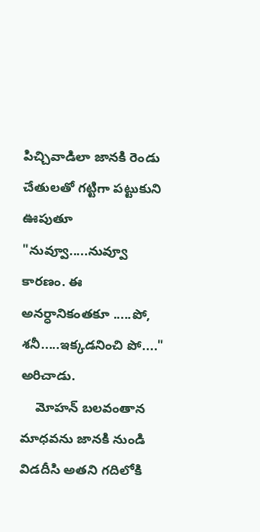పిచ్చివాడిలా జానకి రెండు చేతులతో గట్టిగా పట్టుకుని ఊపుతూ "నువ్వూ.....నువ్వూ కారణం. ఈ అనర్ధానికంతకూ .....పో, శనీ.....ఇక్కడనించి పో...." అరిచాడు.
    మోహన్ బలవంతాన మాధవను జానకి నుండి విడదీసి అతని గదిలోకి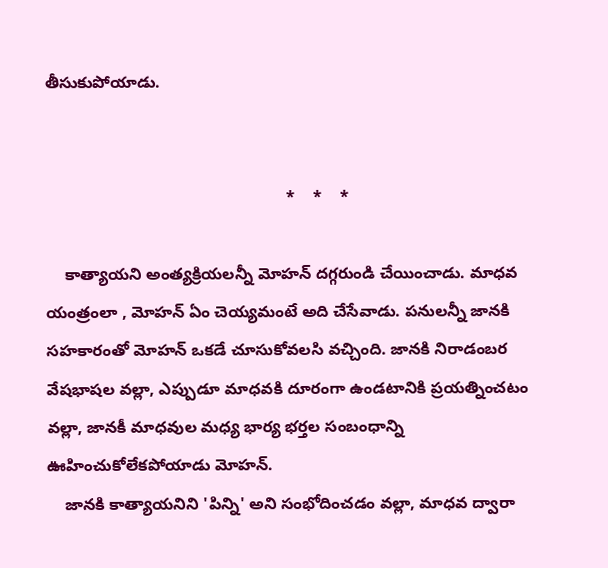తీసుకుపోయాడు.


                                                     *    *    *

    కాత్యాయని అంత్యక్రియలన్నీ మోహన్ దగ్గరుండి చేయించాడు. మాధవ యంత్రంలా , మోహన్ ఏం చెయ్యమంటే అది చేసేవాడు. పనులన్నీ జానకి సహకారంతో మోహన్ ఒకడే చూసుకోవలసి వచ్చింది. జానకి నిరాడంబర వేషభాషల వల్లా, ఎప్పుడూ మాధవకి దూరంగా ఉండటానికి ప్రయత్నించటం వల్లా, జానకీ మాధవుల మధ్య భార్య భర్తల సంబంధాన్ని ఊహించుకోలేకపోయాడు మోహన్.
    జానకి కాత్యాయనిని 'పిన్ని' అని సంభోదించడం వల్లా, మాధవ ద్వారా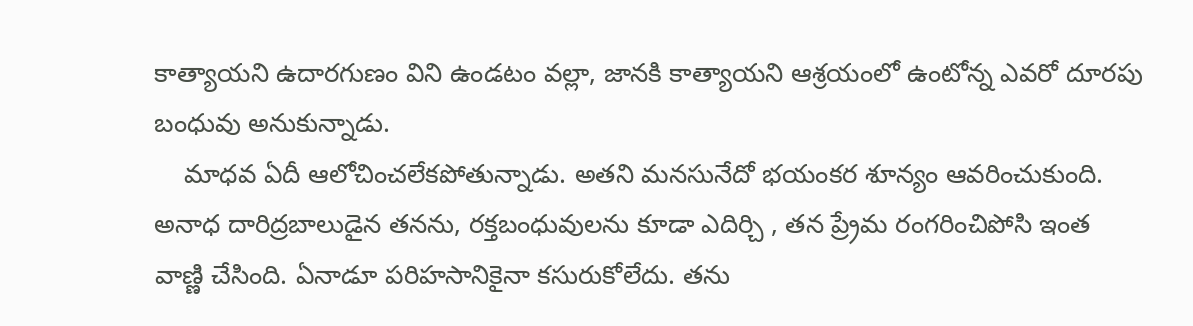కాత్యాయని ఉదారగుణం విని ఉండటం వల్లా, జానకి కాత్యాయని ఆశ్రయంలో ఉంటోన్న ఎవరో దూరపు బంధువు అనుకున్నాడు.
    మాధవ ఏదీ ఆలోచించలేకపోతున్నాడు. అతని మనసునేదో భయంకర శూన్యం ఆవరించుకుంది. అనాధ దారిద్రబాలుడైన తనను, రక్తబంధువులను కూడా ఎదిర్చి , తన ప్ర్రేమ రంగరించిపోసి ఇంత వాణ్ణి చేసింది. ఏనాడూ పరిహసానికైనా కసురుకోలేదు. తను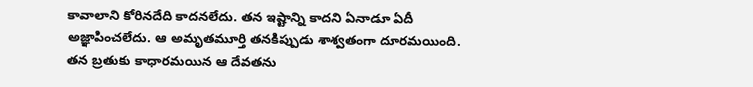కావాలాని కోరినదేది కాదనలేదు. తన ఇష్టాన్ని కాదని ఏనాడూ ఏదీ అజ్ఞాపించలేదు. ఆ అమృతమూర్తి తనకిప్పుడు శాశ్వతంగా దూరమయింది. తన బ్రతుకు కాధారమయిన ఆ దేవతను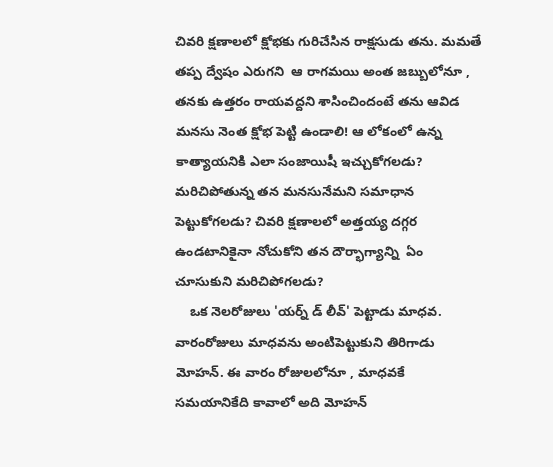చివరి క్షణాలలో క్షోభకు గురిచేసిన రాక్షసుడు తను. మమతే తప్ప ద్వేషం ఎరుగని  ఆ రాగమయి అంత జబ్బులోనూ , తనకు ఉత్తరం రాయవద్దని శాసించిందంటే తను ఆవిడ మనసు నెంత క్షోభ పెట్టి ఉండాలి! ఆ లోకంలో ఉన్న కాత్యాయనికి ఎలా సంజాయిషీ ఇచ్చుకోగలడు? మరిచిపోతున్న తన మనసునేమని సమాధాన పెట్టుకోగలడు? చివరి క్షణాలలో అత్తయ్య దగ్గర ఉండటానికైనా నోచుకోని తన దౌర్భాగ్యాన్ని  ఏం చూసుకుని మరిచిపోగలడు?
    ఒక నెలరోజులు 'యర్న్ డ్ లీవ్' పెట్టాడు మాధవ. వారంరోజులు మాధవను అంటిపెట్టుకుని తిరిగాడు మోహన్. ఈ వారం రోజులలోనూ , మాధవకే సమయానికేది కావాలో అది మోహన్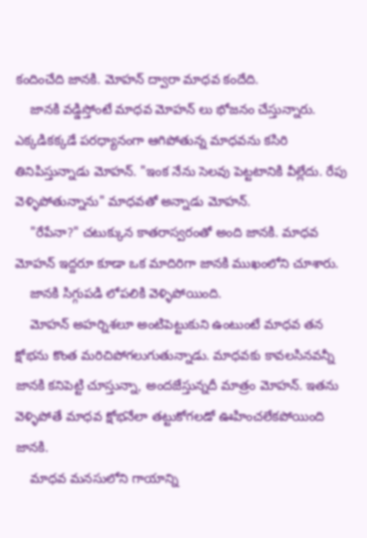కందించేది జానకి. మోహన్ ద్వారా మాధవ కందేది.
    జానకి వడ్డిస్తోంటే మాధవ మోహన్ లు భోజనం చేస్తున్నారు. ఎక్కడికక్కడే పరధ్యానంగా ఆగిపోతున్న మాధవను కసిరి తినిపిస్తున్నాడు మోహన్. "ఇంక నేను సెలవు పెట్టటానికి వీల్లేదు. రేపు వెళ్ళిపోతున్నాను" మాధవతో అన్నాడు మోహన్.
    "రేపేనా?" చటుక్కున కాతరాస్వరంతో అంది జానకి. మాధవ మోహన్ ఇద్దరూ కూడా ఒక మాదిరిగా జానకి ముఖంలోని చూశారు.
    జానకి సిగ్గుపడి లోపలికి వెళ్ళిపోయింది.
    మోహన్ అహర్నిశలూ అంటిపెట్టుకుని ఉంటుంటే మాధవ తన క్షోభను కొంత మరిచిపోగలుగుతున్నాడు. మాధవకు కావలసినవన్నీ జానకి కనిపెట్టి చూస్తున్నా, అందజేస్తున్నదీ మాత్రం మోహన్. ఇతను వెళ్ళిపోతే మాధవ క్షోభనేలా తట్టుకోగలడో ఊహించలేకపోయింది జానకి.
    మాధవ మనసులోని గాయాన్ని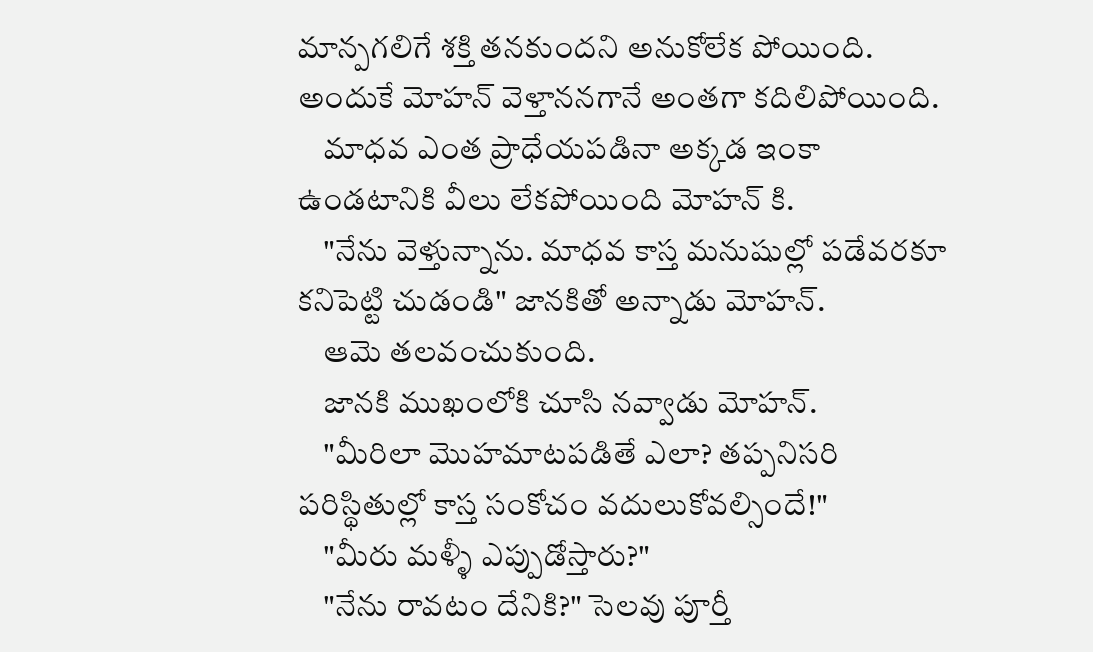మాన్పగలిగే శక్తి తనకుందని అనుకోలేక పోయింది. అందుకే మోహన్ వెళ్తాననగానే అంతగా కదిలిపోయింది.
    మాధవ ఎంత ప్రాధేయపడినా అక్కడ ఇంకా ఉండటానికి వీలు లేకపోయింది మోహన్ కి.
    "నేను వెళ్తున్నాను. మాధవ కాస్త మనుషుల్లో పడేవరకూ కనిపెట్టి చుడండి" జానకితో అన్నాడు మోహన్.
    ఆమె తలవంచుకుంది.
    జానకి ముఖంలోకి చూసి నవ్వాడు మోహన్.
    "మీరిలా మొహమాటపడితే ఎలా? తప్పనిసరి పరిస్థితుల్లో కాస్త సంకోచం వదులుకోవల్సిందే!"
    "మీరు మళ్ళీ ఎప్పుడోస్తారు?"
    "నేను రావటం దేనికి?" సెలవు పూర్తీ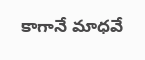కాగానే మాధవే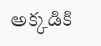అక్కడికి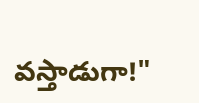వస్తాడుగా!"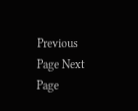Previous Page Next Page